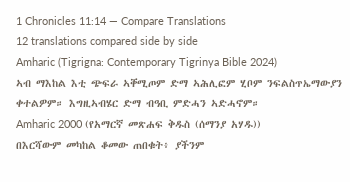1 Chronicles 11:14 — Compare Translations
12 translations compared side by side
Amharic (Tigrigna: Contemporary Tigrinya Bible 2024)
ኣብ ማእከል እቲ ጭፍራ ኣቐሚጦም ድማ ኣሕሊፎም ሂቦም ንፍልስጥኤማውያን ቀተልዎም። እግዚኣብሄር ድማ ብዓቢ ምድሓን ኣድሓኖም።
Amharic 2000 (የአማርኛ መጽሐፍ ቅዱስ (ሰማንያ አሃዱ))
በእርሻውም መካከል ቆመው ጠበቁት፥ ያችንም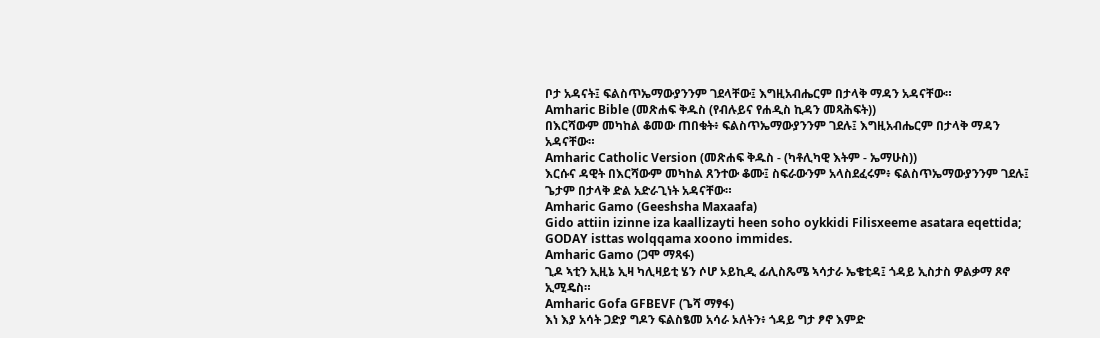ቦታ አዳናት፤ ፍልስጥኤማውያንንም ገደላቸው፤ እግዚአብሔርም በታላቅ ማዳን አዳናቸው።
Amharic Bible (መጽሐፍ ቅዱስ (የብሉይና የሐዲስ ኪዳን መጻሕፍት))
በእርሻውም መካከል ቆመው ጠበቁት፥ ፍልስጥኤማውያንንም ገደሉ፤ እግዚአብሔርም በታላቅ ማዳን አዳናቸው።
Amharic Catholic Version (መጽሐፍ ቅዱስ - (ካቶሊካዊ እትም - ኤማሁስ))
እርሱና ዳዊት በእርሻውም መካከል ጸንተው ቆሙ፤ ስፍራውንም አላስደፈሩም፥ ፍልስጥኤማውያንንም ገደሉ፤ ጌታም በታላቅ ድል አድራጊነት አዳናቸው።
Amharic Gamo (Geeshsha Maxaafa)
Gido attiin izinne iza kaallizayti heen soho oykkidi Filisxeeme asatara eqettida; GODAY isttas wolqqama xoono immides.
Amharic Gamo (ጋሞ ማጻፋ)
ጊዶ ኣቲን ኢዚኔ ኢዛ ካሊዛይቲ ሄን ሶሆ ኦይኪዲ ፊሊስጼሜ ኣሳታራ ኤቄቲዳ፤ ጎዳይ ኢስታስ ዎልቃማ ጾኖ ኢሚዴስ።
Amharic Gofa GFBEVF (ጌሻ ማፃፋ)
እነ እያ አሳት ጋድያ ግዶን ፍልስፄመ አሳራ ኦለትን፥ ጎዳይ ግታ ፆኖ እምድ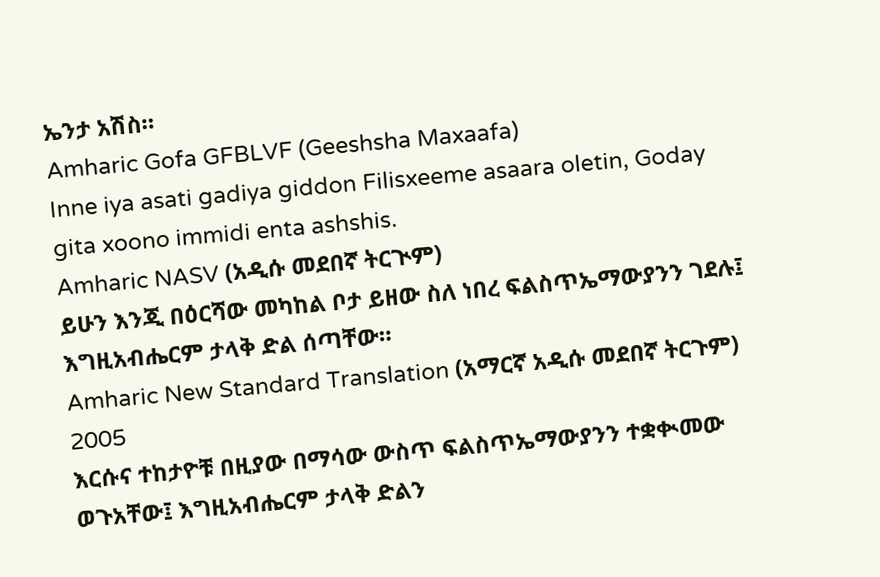ኤንታ አሽስ።
Amharic Gofa GFBLVF (Geeshsha Maxaafa)
Inne iya asati gadiya giddon Filisxeeme asaara oletin, Goday gita xoono immidi enta ashshis.
Amharic NASV (አዲሱ መደበኛ ትርጒም)
ይሁን እንጂ በዕርሻው መካከል ቦታ ይዘው ስለ ነበረ ፍልስጥኤማውያንን ገደሉ፤ እግዚአብሔርም ታላቅ ድል ሰጣቸው።
Amharic New Standard Translation (አማርኛ አዲሱ መደበኛ ትርጉም) 2005
እርሱና ተከታዮቹ በዚያው በማሳው ውስጥ ፍልስጥኤማውያንን ተቋቊመው ወጉአቸው፤ እግዚአብሔርም ታላቅ ድልን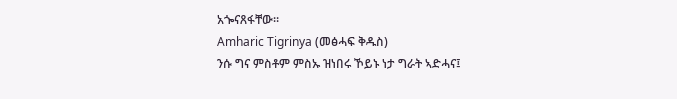አጐናጸፋቸው።
Amharic Tigrinya (መፅሓፍ ቅዱስ)
ንሱ ግና ምስቶም ምስኡ ዝነበሩ ኾይኑ ነታ ግራት ኣድሓና፤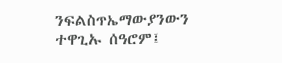ንፍልስጥኤማውያንውን ተዋጊኡ ሰዓሮም፤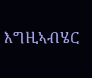እግዚኣብሄር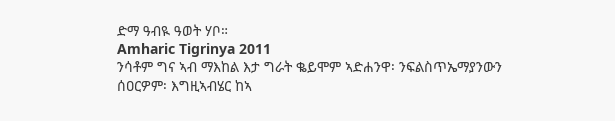ድማ ዓብዪ ዓወት ሃቦ።
Amharic Tigrinya 2011
ንሳቶም ግና ኣብ ማእከል እታ ግራት ቈይሞም ኣድሐንዋ፡ ንፍልስጥኤማያንውን ሰዐርዎም፡ እግዚኣብሄር ከኣ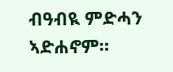ብዓብዪ ምድሓን ኣድሐኖም።